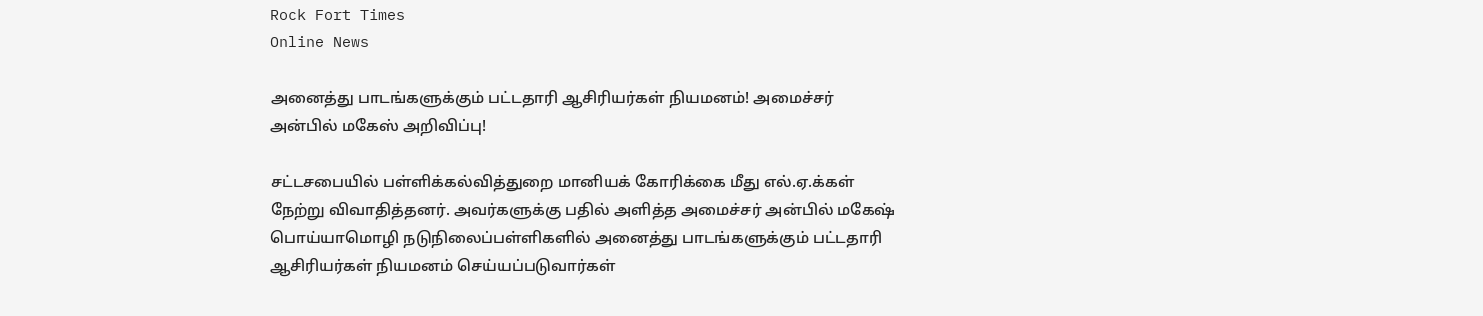Rock Fort Times
Online News

அனைத்து பாடங்களுக்கும் பட்டதாரி ஆசிரியர்கள் நியமனம்! அமைச்சர் அன்பில் மகேஸ் அறிவிப்பு!

சட்டசபையில் பள்ளிக்கல்வித்துறை மானியக் கோரிக்கை மீது எல்.ஏ.க்கள் நேற்று விவாதித்தனர். அவர்களுக்கு பதில் அளித்த அமைச்சர் அன்பில் மகேஷ் பொய்யாமொழி நடுநிலைப்பள்ளிகளில் அனைத்து பாடங்களுக்கும் பட்டதாரி ஆசிரியர்கள் நியமனம் செய்யப்படுவார்கள்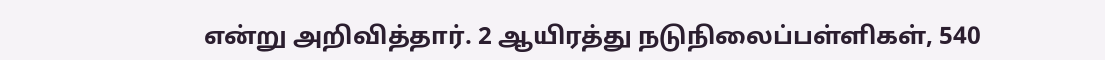என்று அறிவித்தார். 2 ஆயிரத்து நடுநிலைப்பள்ளிகள், 540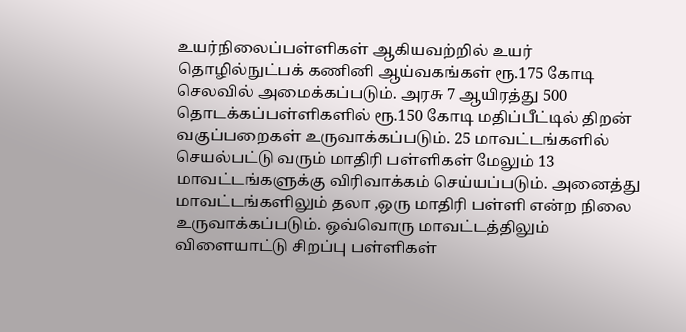உயர்நிலைப்பள்ளிகள் ஆகியவற்றில் உயர் தொழில்நுட்பக் கணினி ஆய்வகங்கள் ரூ.175 கோடி செலவில் அமைக்கப்படும். அரசு 7 ஆயிரத்து 500 தொடக்கப்பள்ளிகளில் ரூ.150 கோடி மதிப்பீட்டில் திறன் வகுப்பறைகள் உருவாக்கப்படும். 25 மாவட்டங்களில் செயல்பட்டு வரும் மாதிரி பள்ளிகள் மேலும் 13 மாவட்டங்களுக்கு விரிவாக்கம் செய்யப்படும். அனைத்து மாவட்டங்களிலும் தலா ,ஒரு மாதிரி பள்ளி என்ற நிலை உருவாக்கப்படும். ஒவ்வொரு மாவட்டத்திலும் விளையாட்டு சிறப்பு பள்ளிகள்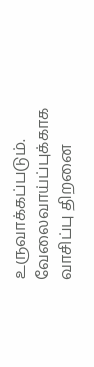உருவாக்கப்படும். வேலைவாய்ப்புக்காக வாசிப்பு திறனை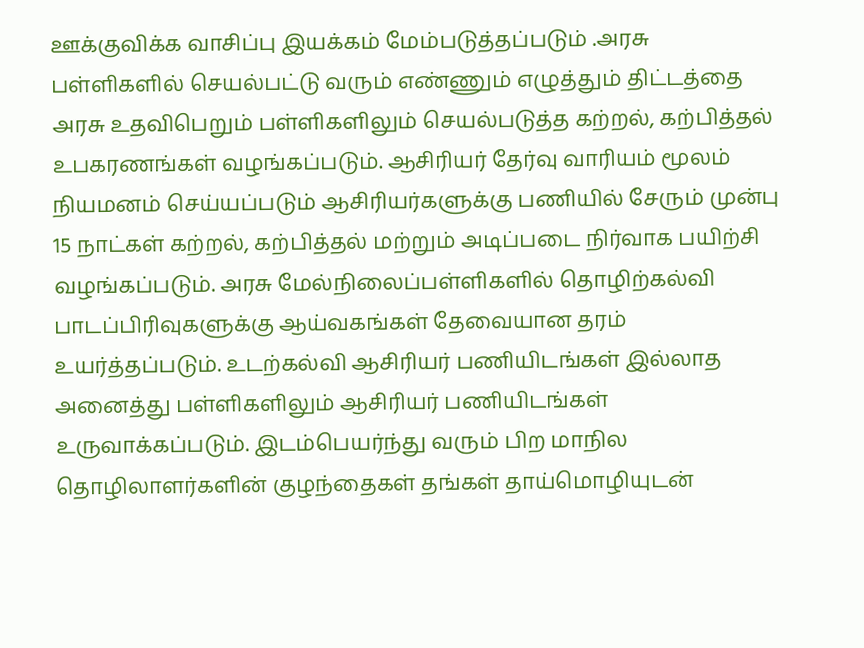ஊக்குவிக்க வாசிப்பு இயக்கம் மேம்படுத்தப்படும் .அரசு பள்ளிகளில் செயல்பட்டு வரும் எண்ணும் எழுத்தும் திட்டத்தை அரசு உதவிபெறும் பள்ளிகளிலும் செயல்படுத்த கற்றல், கற்பித்தல் உபகரணங்கள் வழங்கப்படும். ஆசிரியர் தேர்வு வாரியம் மூலம் நியமனம் செய்யப்படும் ஆசிரியர்களுக்கு பணியில் சேரும் முன்பு 15 நாட்கள் கற்றல், கற்பித்தல் மற்றும் அடிப்படை நிர்வாக பயிற்சி வழங்கப்படும். அரசு மேல்நிலைப்பள்ளிகளில் தொழிற்கல்வி பாடப்பிரிவுகளுக்கு ஆய்வகங்கள் தேவையான தரம் உயர்த்தப்படும். உடற்கல்வி ஆசிரியர் பணியிடங்கள் இல்லாத அனைத்து பள்ளிகளிலும் ஆசிரியர் பணியிடங்கள் உருவாக்கப்படும். இடம்பெயர்ந்து வரும் பிற மாநில தொழிலாளர்களின் குழந்தைகள் தங்கள் தாய்மொழியுடன்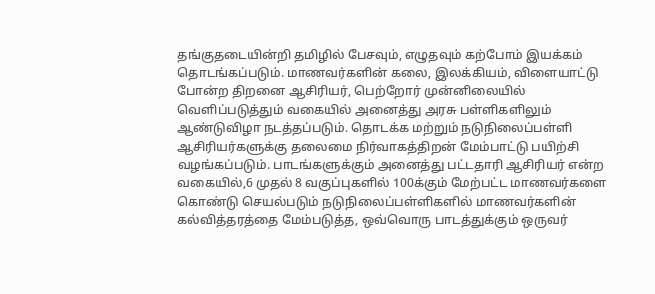தங்குதடையின்றி தமிழில் பேசவும், எழுதவும் கற்போம் இயக்கம் தொடங்கப்படும். மாணவர்களின் கலை, இலக்கியம், விளையாட்டு போன்ற திறனை ஆசிரியர், பெற்றோர் முன்னிலையில் வெளிப்படுத்தும் வகையில் அனைத்து அரசு பள்ளிகளிலும் ஆண்டுவிழா நடத்தப்படும். தொடக்க மற்றும் நடுநிலைப்பள்ளி ஆசிரியர்களுக்கு தலைமை நிர்வாகத்திறன் மேம்பாட்டு பயிற்சி வழங்கப்படும். பாடங்களுக்கும் அனைத்து பட்டதாரி ஆசிரியர் என்ற வகையில்,6 முதல் 8 வகுப்புகளில் 100க்கும் மேற்பட்ட மாணவர்களை கொண்டு செயல்படும் நடுநிலைப்பள்ளிகளில் மாணவர்களின் கல்வித்தரத்தை மேம்படுத்த, ஒவ்வொரு பாடத்துக்கும் ஒருவர்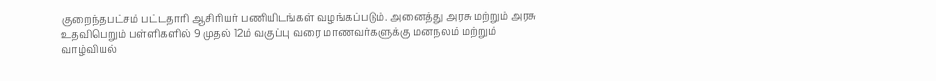குறைந்தபட்சம் பட்டதாரி ஆசிரியர் பணியிடங்கள் வழங்கப்படும். அனைத்து அரசு மற்றும் அரசு உதவிபெறும் பள்ளிகளில் 9 முதல் 12ம் வகுப்பு வரை மாணவர்களுக்கு மனநலம் மற்றும் வாழ்வியல்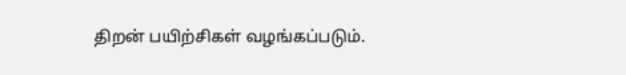திறன் பயிற்சிகள் வழங்கப்படும்.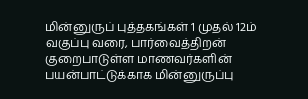மின்னுருப் புத்தகங்கள் 1 முதல் 12ம் வகுப்பு வரை, பார்வைத்திறன் குறைபாடுள்ள மாணவர்களின் பயன்பாட்டுக்காக மின்னுருப்பு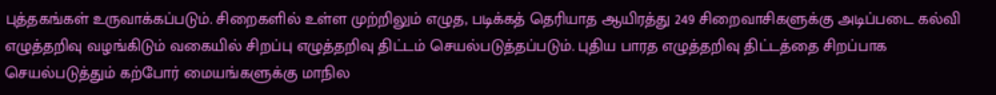புத்தகங்கள் உருவாக்கப்படும். சிறைகளில் உள்ள முற்றிலும் எழுத, படிக்கத் தெரியாத ஆயிரத்து 249 சிறைவாசிகளுக்கு அடிப்படை கல்வி எழுத்தறிவு வழங்கிடும் வகையில் சிறப்பு எழுத்தறிவு திட்டம் செயல்படுத்தப்படும். புதிய பாரத எழுத்தறிவு திட்டத்தை சிறப்பாக செயல்படுத்தும் கற்போர் மையங்களுக்கு மாநில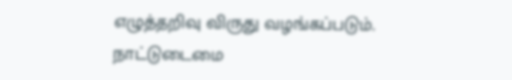எழுத்தறிவு விருது வழங்கப்படும். நாட்டுடைமை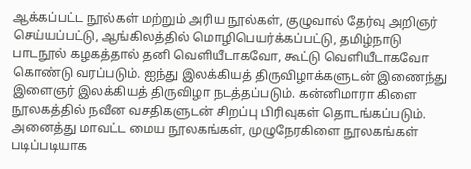ஆக்கப்பட்ட நூல்கள் மற்றும் அரிய நூல்கள், குழுவால் தேர்வு அறிஞர் செய்யப்பட்டு, ஆங்கிலத்தில் மொழிபெயர்க்கப்பட்டு, தமிழ்நாடு பாடநூல் கழகத்தால் தனி வெளியீடாகவோ, கூட்டு வெளியீடாகவோ கொண்டு வரப்படும். ஐந்து இலக்கியத் திருவிழாக்களுடன் இணைந்து இளைஞர் இலக்கியத் திருவிழா நடத்தப்படும். கன்னிமாரா கிளை நூலகத்தில் நவீன வசதிகளுடன் சிறப்பு பிரிவுகள் தொடங்கப்படும். அனைத்து மாவட்ட மைய நூலகங்கள், முழுநேரகிளை நூலகங்கள் படிப்படியாக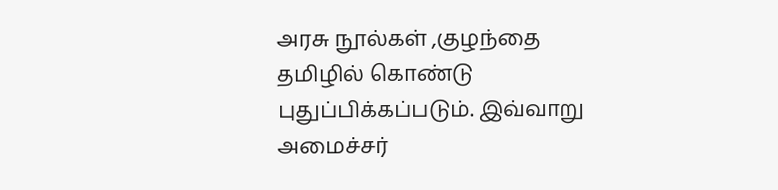அரசு நூல்கள் ,குழந்தை தமிழில் கொண்டு புதுப்பிக்கப்படும். இவ்வாறு அமைச்சர்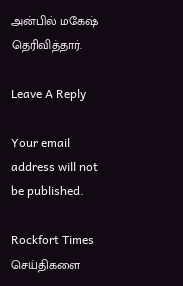அன்பில் மகேஷ் தெரிவித்தார்.

Leave A Reply

Your email address will not be published.

Rockfort Times செய்திகளை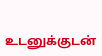உடனுக்குடன்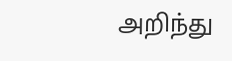அறிந்து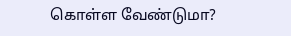கொள்ள வேண்டுமா?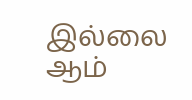இல்லை ஆம்